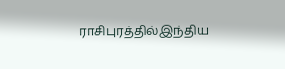ராசிபுரத்தில்இந்திய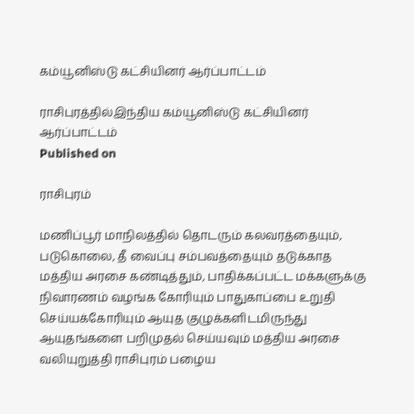கம்யூனிஸ்டு கட்சியினர் ஆர்ப்பாட்டம்

ராசிபுரத்தில்இந்திய கம்யூனிஸ்டு கட்சியினர் ஆர்ப்பாட்டம்
Published on

ராசிபுரம்

மணிப்பூர் மாநிலத்தில் தொடரும் கலவரத்தையும், படுகொலை, தீ வைப்பு சம்பவத்தையும் தடுக்காத மத்திய அரசை கண்டித்தும், பாதிக்கப்பட்ட மக்களுக்கு நிவாரணம் வழங்க கோரியும் பாதுகாப்பை உறுதி செய்யக்கோரியும் ஆயுத குழுக்களிடமிருந்து ஆயுதங்களை பறிமுதல் செய்யவும் மத்திய அரசை வலியுறுத்தி ராசிபுரம் பழைய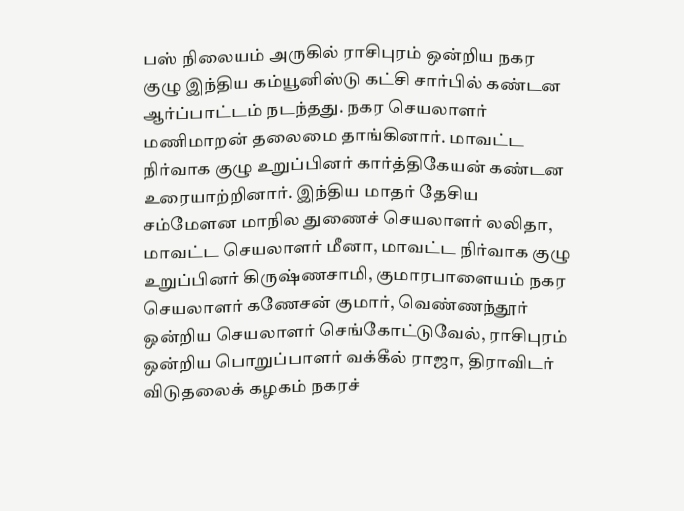பஸ் நிலையம் அருகில் ராசிபுரம் ஒன்றிய நகர குழு இந்திய கம்யூனிஸ்டு கட்சி சார்பில் கண்டன ஆர்ப்பாட்டம் நடந்தது. நகர செயலாளர் மணிமாறன் தலைமை தாங்கினார். மாவட்ட நிர்வாக குழு உறுப்பினர் கார்த்திகேயன் கண்டன உரையாற்றினார். இந்திய மாதர் தேசிய சம்மேளன மாநில துணைச் செயலாளர் லலிதா, மாவட்ட செயலாளர் மீனா, மாவட்ட நிர்வாக குழு உறுப்பினர் கிருஷ்ணசாமி, குமாரபாளையம் நகர செயலாளர் கணேசன் குமார், வெண்ணந்தூர் ஒன்றிய செயலாளர் செங்கோட்டுவேல், ராசிபுரம் ஒன்றிய பொறுப்பாளர் வக்கீல் ராஜா, திராவிடர் விடுதலைக் கழகம் நகரச்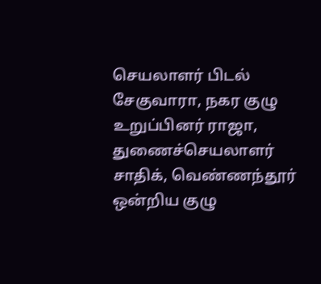செயலாளர் பிடல் சேகுவாரா, நகர குழு உறுப்பினர் ராஜா, துணைச்செயலாளர் சாதிக், வெண்ணந்தூர் ஒன்றிய குழு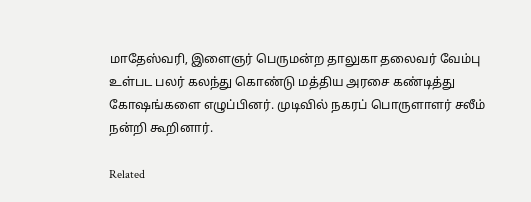மாதேஸ்வரி, இளைஞர் பெருமன்ற தாலுகா தலைவர் வேம்பு உள்பட பலர் கலந்து கொண்டு மத்திய அரசை கண்டித்து கோஷங்களை எழுப்பினர். முடிவில் நகரப் பொருளாளர் சலீம் நன்றி கூறினார்.

Related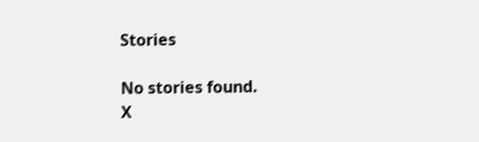Stories

No stories found.
X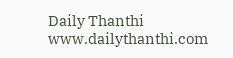Daily Thanthi
www.dailythanthi.com